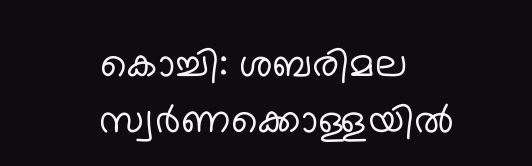കൊച്ചി: ശബരിമല സ്വർണക്കൊള്ളയിൽ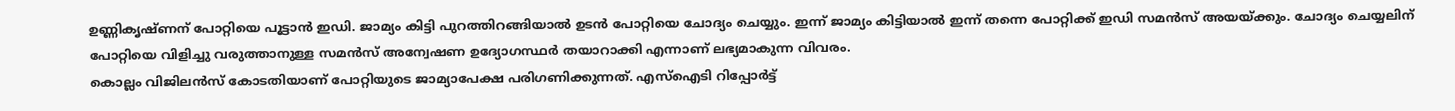ഉണ്ണികൃഷ്ണന് പോറ്റിയെ പൂട്ടാൻ ഇഡി. ജാമ്യം കിട്ടി പുറത്തിറങ്ങിയാൽ ഉടൻ പോറ്റിയെ ചോദ്യം ചെയ്യും. ഇന്ന് ജാമ്യം കിട്ടിയാൽ ഇന്ന് തന്നെ പോറ്റിക്ക് ഇഡി സമൻസ് അയയ്ക്കും. ചോദ്യം ചെയ്യലിന് പോറ്റിയെ വിളിച്ചു വരുത്താനുള്ള സമൻസ് അന്വേഷണ ഉദ്യോഗസ്ഥർ തയാറാക്കി എന്നാണ് ലഭ്യമാകുന്ന വിവരം.
കൊല്ലം വിജിലൻസ് കോടതിയാണ് പോറ്റിയുടെ ജാമ്യാപേക്ഷ പരിഗണിക്കുന്നത്. എസ്ഐടി റിപ്പോർട്ട്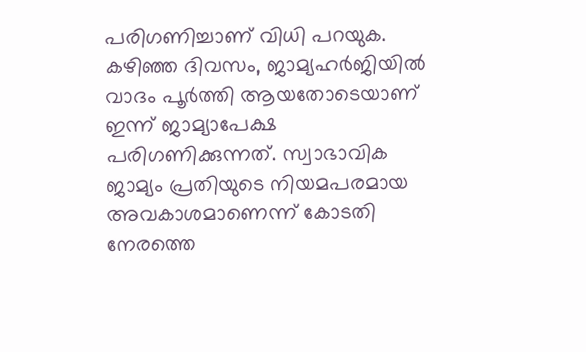പരിഗണിച്ചാണ് വിധി പറയുക. കഴിഞ്ഞ ദിവസം, ജാമ്യഹർജിയിൽ വാദം പൂർത്തി ആയതോടെയാണ് ഇന്ന് ജാമ്യാപേക്ഷ പരിഗണിക്കുന്നത്. സ്വാഭാവിക ജാമ്യം പ്രതിയുടെ നിയമപരമായ അവകാശമാണെന്ന് കോടതി നേരത്തെ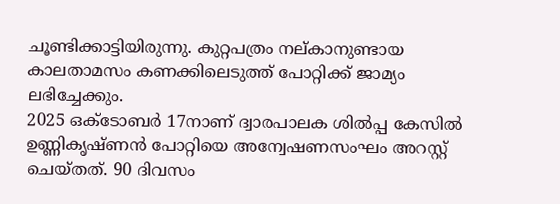ചൂണ്ടിക്കാട്ടിയിരുന്നു. കുറ്റപത്രം നല്കാനുണ്ടായ കാലതാമസം കണക്കിലെടുത്ത് പോറ്റിക്ക് ജാമ്യം ലഭിച്ചേക്കും.
2025 ഒക്ടോബർ 17നാണ് ദ്വാരപാലക ശിൽപ്പ കേസിൽ ഉണ്ണികൃഷ്ണൻ പോറ്റിയെ അന്വേഷണസംഘം അറസ്റ്റ് ചെയ്തത്. 90 ദിവസം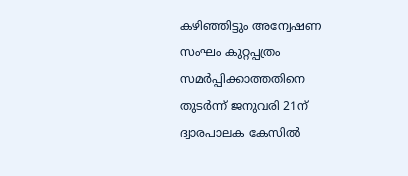കഴിഞ്ഞിട്ടും അന്വേഷണ സംഘം കുറ്റപ്പത്രം സമർപ്പിക്കാത്തതിനെ തുടർന്ന് ജനുവരി 21ന് ദ്വാരപാലക കേസിൽ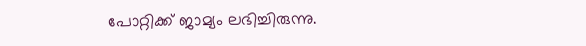പോറ്റിക്ക് ജാമ്യം ലഭിച്ചിരുന്നു.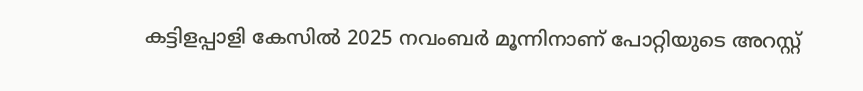കട്ടിളപ്പാളി കേസിൽ 2025 നവംബർ മൂന്നിനാണ് പോറ്റിയുടെ അറസ്റ്റ്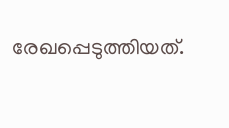രേഖപ്പെടുത്തിയത്.